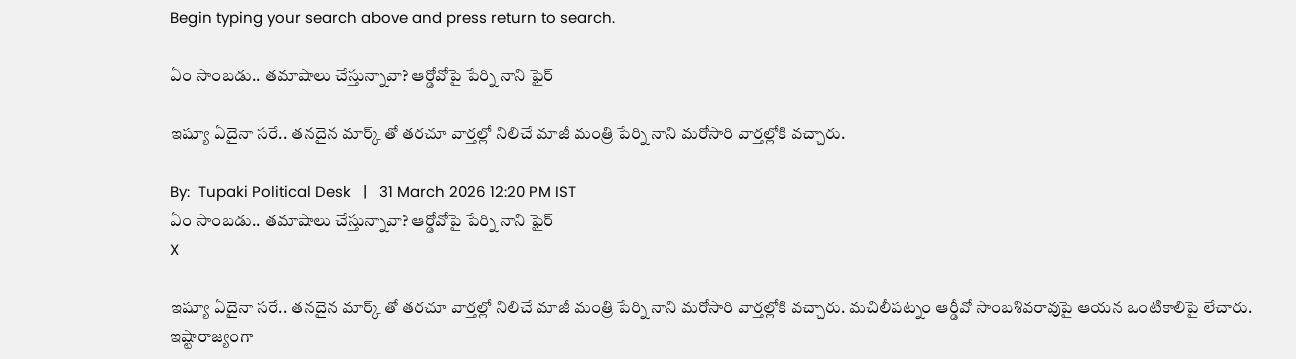Begin typing your search above and press return to search.

ఏం సాంబడు.. తమాషాలు చేస్తున్నావా? ఆర్డోవోపై పేర్ని నాని ఫైర్

ఇష్యూ ఏదైనా సరే.. తనదైన మార్క్ తో తరచూ వార్తల్లో నిలిచే మాజీ మంత్రి పేర్ని నాని మరోసారి వార్తల్లోకి వచ్చారు.

By:  Tupaki Political Desk   |   31 March 2026 12:20 PM IST
ఏం సాంబడు.. తమాషాలు చేస్తున్నావా? ఆర్డోవోపై పేర్ని నాని ఫైర్
X

ఇష్యూ ఏదైనా సరే.. తనదైన మార్క్ తో తరచూ వార్తల్లో నిలిచే మాజీ మంత్రి పేర్ని నాని మరోసారి వార్తల్లోకి వచ్చారు. మచిలీపట్నం ఆర్డీవో సాంబశివరావుపై ఆయన ఒంటికాలిపై లేచారు. ఇష్టారాజ్యంగా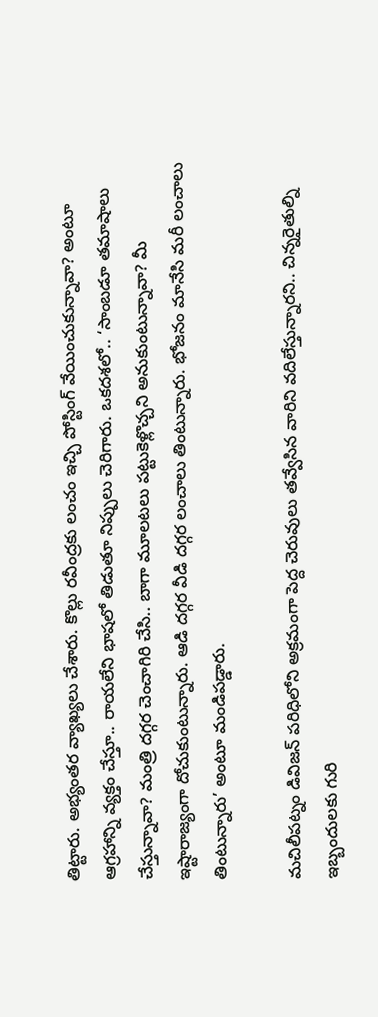తిట్టారు. అభ్యంతర వ్యాఖ్యలు చేశారు. కొల్లు రవీంద్రకు లంచం ఇచ్చి పోస్టింగ్ వేయించుకున్నావా? అంటూ ఆగ్రహాన్ని వ్యక్తం చేస్తూ.. రాయలేని భాషలో తిడుతూ నిప్పులు చెరిగారు. ఒకదశలో.. ‘సాంబడూ తమాషాలు చేస్తున్నావా? మంత్రి దగ్గర చెంచాగిరి చేసి.. బాగా మూలటలు పట్టుకెళ్లొచ్చని అనుకుంటున్నావా? మీ ఇష్టారాజ్యంగా దోచుకుంటున్నారు. ఆడి దగ్గర వీడి దగ్గర లంచాలు తింటున్నారు. భోజనం మానేసి మరీ లంచాలు తింటున్నారు’ అంటూ మండిపడ్డారు.

మచిలీపట్నం డివిజన్ పరిధిలోని అక్రమంగా పెద్ద చెరువులు తవ్వేసిన వారిని వదిలేస్తున్నారని.. చిన్నరైతుల్ని ఇబ్బందులకు గురి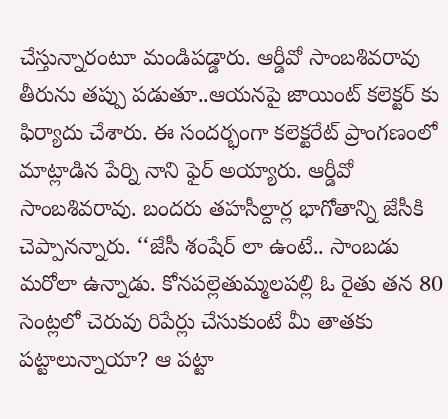చేస్తున్నారంటూ మండిపడ్డారు. ఆర్డీవో సాంబశివరావు తీరును తప్పు పడుతూ..ఆయనపై జాయింట్ కలెక్టర్ కు ఫిర్యాదు చేశారు. ఈ సందర్భంగా కలెక్టరేట్ ప్రాంగణంలో మాట్లాడిన పేర్ని నాని ఫైర్ అయ్యారు. ఆర్డీవో సాంబశివరావు. బందరు తహసీల్దార్ల భాగోతాన్ని జేసీకి చెప్పానన్నారు. ‘‘జేసీ శంషేర్ లా ఉంటే.. సాంబడు మరోలా ఉన్నాడు. కోనపల్లెతుమ్మలపల్లి ఓ రైతు తన 80 సెంట్లలో చెరువు రిపేర్లు చేసుకుంటే మీ తాతకు పట్టాలున్నాయా? ఆ పట్టా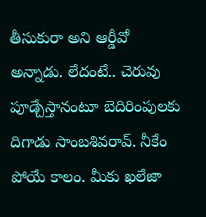తీసుకురా అని ఆర్డీవో అన్నాడు. లేదంటే.. చెరువు పూడ్చేస్తానంటూ బెదిరింపులకు దిగాడు సాంబశివరావ్. నీకేం పోయే కాలం. మీకు ఖలేజా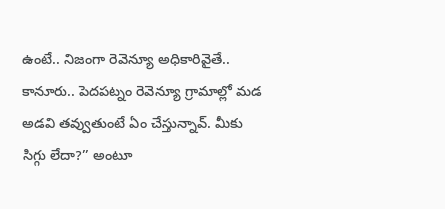ఉంటే.. నిజంగా రెవెన్యూ అధికారివైతే.. కానూరు.. పెదపట్నం రెవెన్యూ గ్రామాల్లో మడ అడవి తవ్వుతుంటే ఏం చేస్తున్నావ్. మీకు సిగ్గు లేదా?’’ అంటూ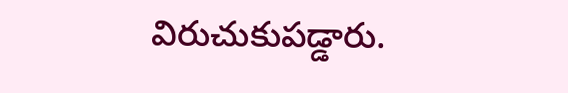విరుచుకుపడ్డారు.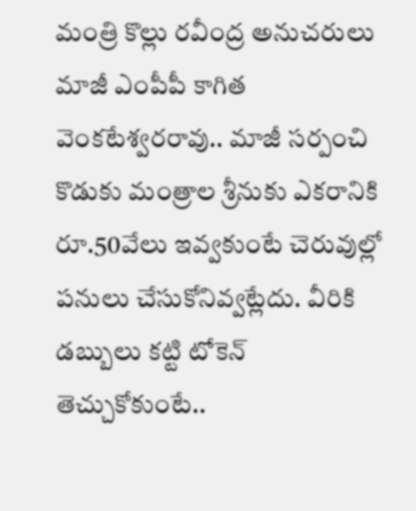మంత్రి కొల్లు రవీంద్ర అనుచరులు మాజీ ఎంపీపీ కాగిత వెంకటేశ్వరరావు.. మాజీ సర్పంచి కొడుకు మంత్రాల శ్రీనుకు ఎకరానికి రూ.50వేలు ఇవ్వకుంటే చెరువుల్లో పనులు చేసుకోనివ్వట్లేదు. వీరికి డబ్బులు కట్టి టోకెన్ తెచ్చుకోకుంటే..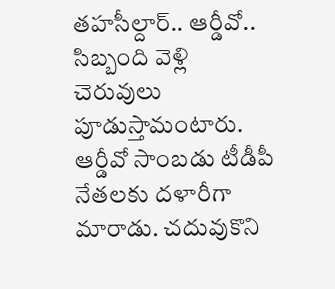తహసీల్దార్.. ఆర్డీవో.. సిబ్బంది వెళ్లి చెరువులు పూడుస్తామంటారు. ఆర్డీవో సాంబడు టీడీపీ నేతలకు దళారీగా మారాడు. చదువుకొని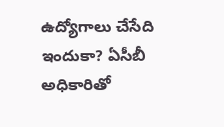ఉద్యోగాలు చేసేది ఇందుకా? ఏసీబీ అధికారితో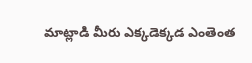మాట్లాడి మీరు ఎక్కడెక్కడ ఎంతెంత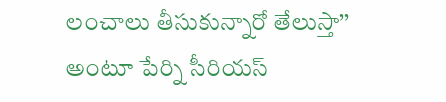లంచాలు తీసుకున్నారో తేలుస్తా’’ అంటూ పేర్ని సీరియస్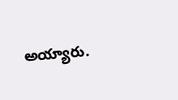అయ్యారు.